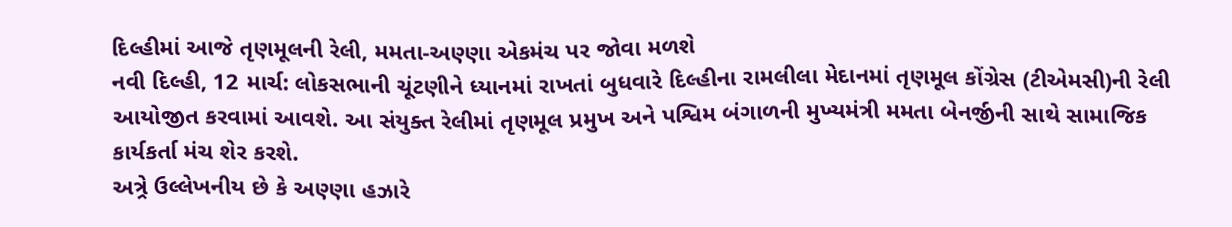દિલ્હીમાં આજે તૃણમૂલની રેલી, મમતા-અણ્ણા એકમંચ પર જોવા મળશે
નવી દિલ્હી, 12 માર્ચ: લોકસભાની ચૂંટણીને ધ્યાનમાં રાખતાં બુધવારે દિલ્હીના રામલીલા મેદાનમાં તૃણમૂલ કોંગ્રેસ (ટીએમસી)ની રેલી આયોજીત કરવામાં આવશે. આ સંયુક્ત રેલીમાં તૃણમૂલ પ્રમુખ અને પશ્વિમ બંગાળની મુખ્યમંત્રી મમતા બેનર્જીની સાથે સામાજિક કાર્યકર્તા મંચ શેર કરશે.
અત્ર્રે ઉલ્લેખનીય છે કે અણ્ણા હઝારે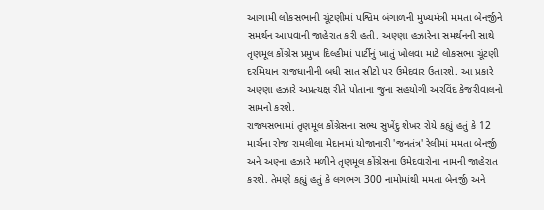આગામી લોકસભાની ચૂંટણીમાં પશ્વિમ બંગાળની મુખ્યમંત્રી મમતા બેનર્જીને સમર્થન આપવાની જાહેરાત કરી હતી. અણ્ણા હઝારેના સમર્થનની સાથે તૃણમૂલ કોંગ્રેસ પ્રમુખ દિલ્હીમાં પાર્ટીનું ખાતું ખોલવા માટે લોકસભા ચૂંટણી દરમિયાન રાજધાનીની બધી સાત સીટો પર ઉમેદવાર ઉતારશે. આ પ્રકારે અણ્ણા હઝારે અપ્રત્યક્ષ રીતે પોતાના જુના સહયોગી અરવિંદ કેજરીવાલનો સામનો કરશે.
રાજ્યસભામાં તૃણમૂલ કોંગ્રેસના સભ્ય સુખેંદુ શેખર રોયે કહ્યું હતું કે 12 માર્ચના રોજ રામલીલા મેદાનમાં યોજાનારી 'જનતંત્ર' રેલીમાં મમતા બેનર્જી અને અણ્ના હઝારે મળીને તૃણમૂલ કોંગ્રેસના ઉમેદવારોના નામની જાહેરાત કરશે. તેમણે કહ્યું હતું કે લગભગ 300 નામોમાંથી મમતા બેનર્જી અને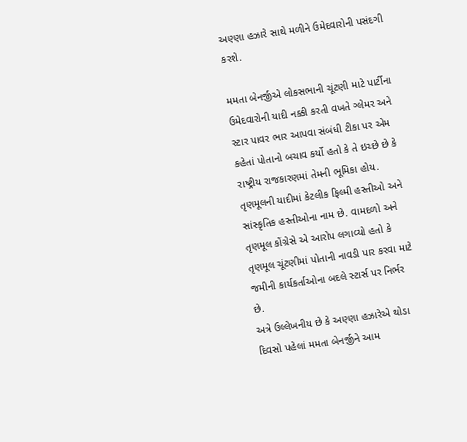અણ્ણા હઝારે સાથે મળીને ઉમેદવારોની પસંદગી કરશે.

મમતા બેનર્જીએ લોકસભાની ચૂંટણી માટે પાર્ટીના ઉમેદવારોની યાદી નક્કી કરતી વખતે ગ્લેમર અને સ્ટાર પાવર ભાર આપવા સંબંધી ટીકા પર એમ કહેતાં પોતાનો બચાવ કર્યો હતો કે તે ઇચ્છે છે કે રાષ્ટ્રીય રાજકારણમાં તેમની ભૂમિકા હોય. તૃણમૂલની યાદીમાં કેટલીક ફિલ્મી હસ્તીઓ અને સાંસ્કૃતિક હસ્તીઓના નામ છે. વામદળો અને તૃણમૂલ કોંગ્રેસે એ આરોપ લગાવ્યો હતો કે તૃણમૂલ ચૂંટણીમાં પોતાની નાવડી પાર કરવા માટે જમીની કાર્યકર્તાઓના બદલે સ્ટાર્સ પર નિર્ભર છે.
અત્રે ઉલ્લેખનીય છે કે અણ્ણા હઝારેએ થોડા દિવસો પહેલાં મમતા બેનર્જીને આમ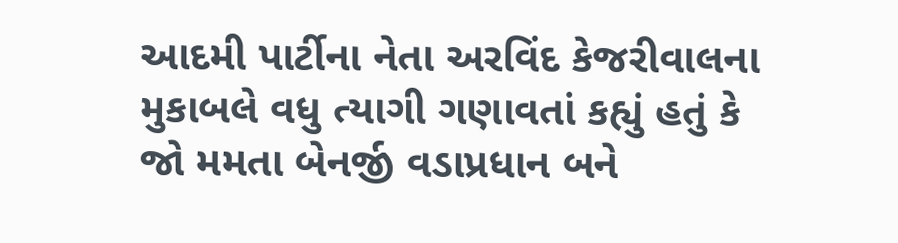આદમી પાર્ટીના નેતા અરવિંદ કેજરીવાલના મુકાબલે વધુ ત્યાગી ગણાવતાં કહ્યું હતું કે જો મમતા બેનર્જી વડાપ્રધાન બને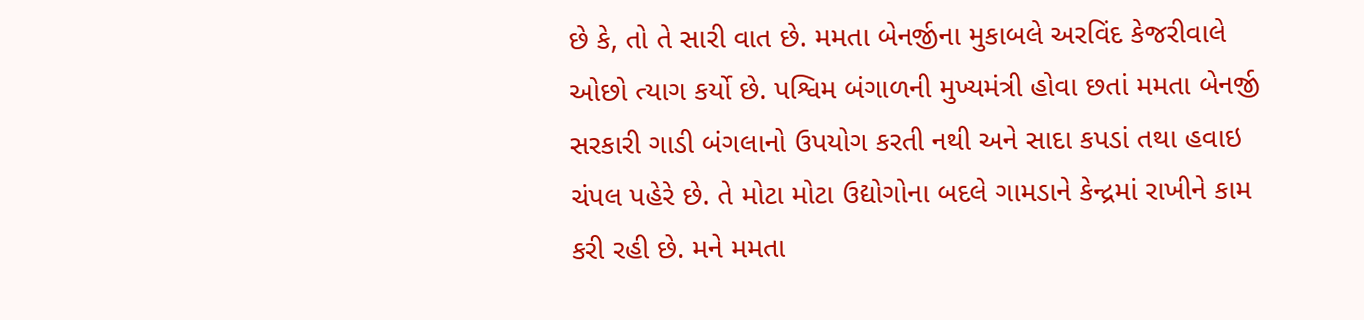છે કે, તો તે સારી વાત છે. મમતા બેનર્જીના મુકાબલે અરવિંદ કેજરીવાલે ઓછો ત્યાગ કર્યો છે. પશ્વિમ બંગાળની મુખ્યમંત્રી હોવા છતાં મમતા બેનર્જી સરકારી ગાડી બંગલાનો ઉપયોગ કરતી નથી અને સાદા કપડાં તથા હવાઇ ચંપલ પહેરે છે. તે મોટા મોટા ઉદ્યોગોના બદલે ગામડાને કેન્દ્રમાં રાખીને કામ કરી રહી છે. મને મમતા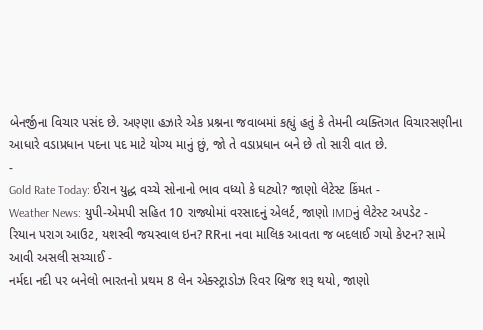બેનર્જીના વિચાર પસંદ છે. અણ્ણા હઝારે એક પ્રશ્નના જવાબમાં કહ્યું હતું કે તેમની વ્યક્તિગત વિચારસણીના આધારે વડાપ્રધાન પદના પદ માટે યોગ્ય માનું છું, જો તે વડાપ્રધાન બને છે તો સારી વાત છે.
-
Gold Rate Today: ઈરાન યુદ્ધ વચ્ચે સોનાનો ભાવ વધ્યો કે ઘટ્યો? જાણો લેટેસ્ટ કિંમત -
Weather News: યુપી-એમપી સહિત 10 રાજ્યોમાં વરસાદનું એલર્ટ, જાણો IMDનું લેટેસ્ટ અપડેટ -
રિયાન પરાગ આઉટ, યશસ્વી જયસ્વાલ ઇન? RRના નવા માલિક આવતા જ બદલાઈ ગયો કેપ્ટન? સામે આવી અસલી સચ્ચાઈ -
નર્મદા નદી પર બનેલો ભારતનો પ્રથમ 8 લેન એક્સ્ટ્રાડોઝ રિવર બ્રિજ શરૂ થયો, જાણો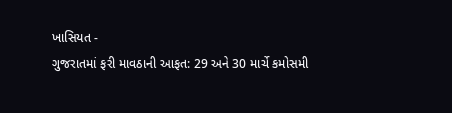ખાસિયત -
ગુજરાતમાં ફરી માવઠાની આફત: 29 અને 30 માર્ચે કમોસમી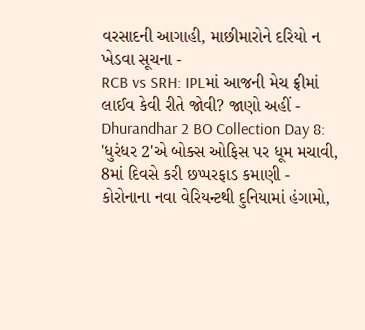વરસાદની આગાહી, માછીમારોને દરિયો ન ખેડવા સૂચના -
RCB vs SRH: IPLમાં આજની મેચ ફ્રીમાં લાઈવ કેવી રીતે જોવી? જાણો અહીં -
Dhurandhar 2 BO Collection Day 8: 'ધુરંધર 2'એ બોક્સ ઓફિસ પર ધૂમ મચાવી, 8માં દિવસે કરી છપ્પરફાડ કમાણી -
કોરોનાના નવા વેરિયન્ટથી દુનિયામાં હંગામો,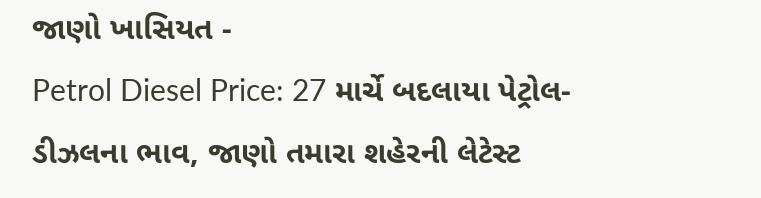જાણો ખાસિયત -
Petrol Diesel Price: 27 માર્ચે બદલાયા પેટ્રોલ-ડીઝલના ભાવ, જાણો તમારા શહેરની લેટેસ્ટ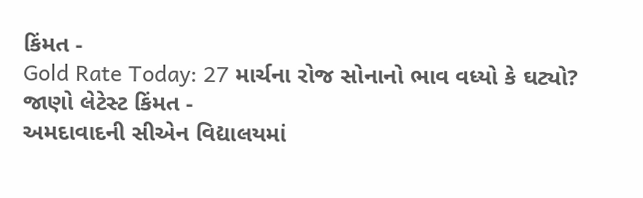કિંમત -
Gold Rate Today: 27 માર્ચના રોજ સોનાનો ભાવ વધ્યો કે ઘટ્યો? જાણો લેટેસ્ટ કિંમત -
અમદાવાદની સીએન વિદ્યાલયમાં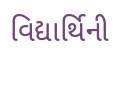વિદ્યાર્થિની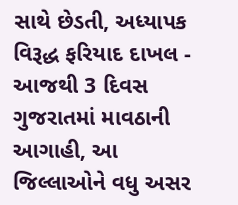સાથે છેડતી, અધ્યાપક વિરૂદ્ધ ફરિયાદ દાખલ -
આજથી 3 દિવસ ગુજરાતમાં માવઠાની આગાહી, આ જિલ્લાઓને વધુ અસર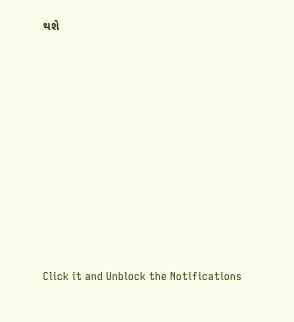થશે










Click it and Unblock the Notifications